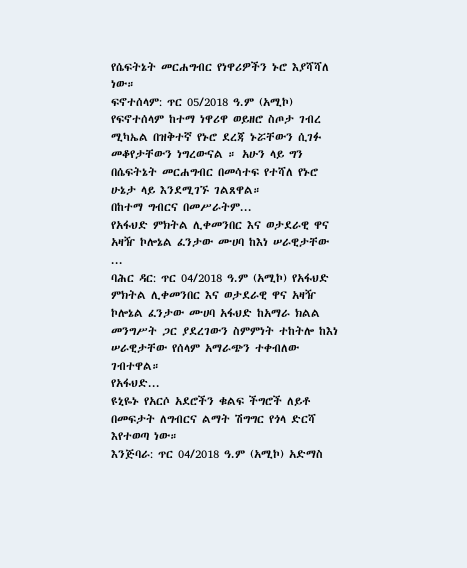የሴፍትኔት መርሐግብር የነዋሪዎችን ኑሮ እያሻሻለ ነው።
ፍኖተሰላም: ጥር 05/2018 ዓ.ም (አሚኮ) የፍኖተሰላም ከተማ ነዋሪዋ ወይዘሮ ስጦታ ገብረ ሚካኤል በዝቅተኛ የኑሮ ደረጃ ኑሯቸውን ሲገፉ መቆየታቸውን ነግረውናል ። አሁን ላይ ግን በሴፍትኔት መርሐግብር በመሳተፍ የተሻለ የኑሮ ሁኔታ ላይ እንደሚገኙ ገልጸዋል።
በከተማ ግብርና በመሥራትም...
የአፋህድ ምክትል ሊቀመንበር እና ወታደራዊ ዋና አዛዥ ኮሎኔል ፈንታው ሙሀባ ከእነ ሠራዊታቸው ...
ባሕር ዳር: ጥር 04/2018 ዓ.ም (አሚኮ) የአፋህድ ምክትል ሊቀመንበር እና ወታደራዊ ዋና አዛዥ ኮሎኔል ፈንታው ሙሀባ አፋህድ ከአማራ ክልል መንግሥት ጋር ያደረገውን ስምምነት ተከትሎ ከእነ ሠራዊታቸው የሰላም አማራጭን ተቀብለው ገብተዋል።
የአፋህድ...
ዩኒዬኑ የአርሶ አደሮችን ቁልፍ ችግሮች ለይቶ በመፍታት ለግብርና ልማት ሽግግር የጎላ ድርሻ እየተወጣ ነው።
እንጅባራ: ጥር 04/2018 ዓ.ም (አሚኮ) አድማስ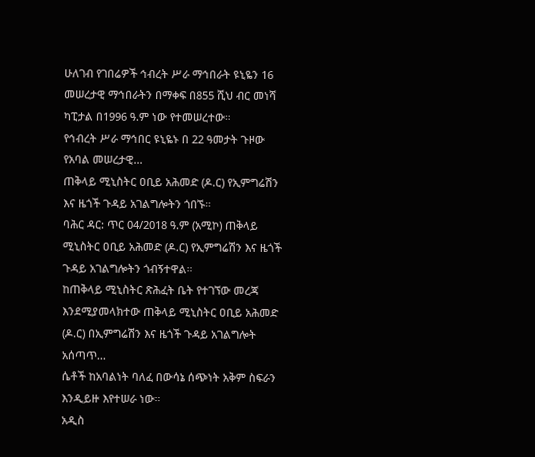ሁለገብ የገበሬዎች ኅብረት ሥራ ማኅበራት ዩኒዬን 16 መሠረታዊ ማኅበራትን በማቀፍ በ855 ሺህ ብር መነሻ ካፒታል በ1996 ዓ.ም ነው የተመሠረተው።
የኅብረት ሥራ ማኅበር ዩኒዬኑ በ 22 ዓመታት ጉዞው የአባል መሠረታዊ...
ጠቅላይ ሚኒስትር ዐቢይ አሕመድ (ዶ.ር) የኢምግሬሽን እና ዜጎች ጉዳይ አገልግሎትን ጎበኙ።
ባሕር ዳር: ጥር 04/2018 ዓ.ም (አሚኮ) ጠቅላይ ሚኒስትር ዐቢይ አሕመድ (ዶ.ር) የኢምግሬሽን እና ዜጎች ጉዳይ አገልግሎትን ጎብኝተዋል።
ከጠቅላይ ሚኒስትር ጽሕፈት ቤት የተገኘው መረጃ እንደሚያመላክተው ጠቅላይ ሚኒስትር ዐቢይ አሕመድ (ዶ.ር) በኢምግሬሽን እና ዜጎች ጉዳይ አገልግሎት አሰጣጥ...
ሴቶች ከአባልነት ባለፈ በውሳኔ ሰጭነት አቅም ስፍራን እንዲይዙ እየተሠራ ነው።
አዲስ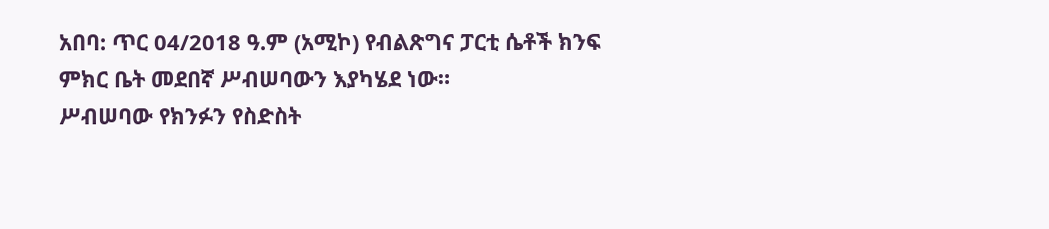አበባ: ጥር 04/2018 ዓ.ም (አሚኮ) የብልጽግና ፓርቲ ሴቶች ክንፍ ምክር ቤት መደበኛ ሥብሠባውን እያካሄደ ነው።
ሥብሠባው የክንፉን የስድስት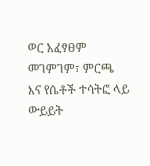ወር አፈፃፀም መገምገም፣ ምርጫ እና የሴቶች ተሳትፎ ላይ ውይይት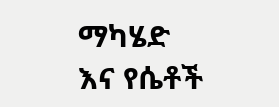ማካሄድ እና የሴቶች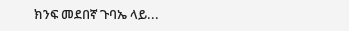ክንፍ መደበኛ ጉባኤ ላይ...